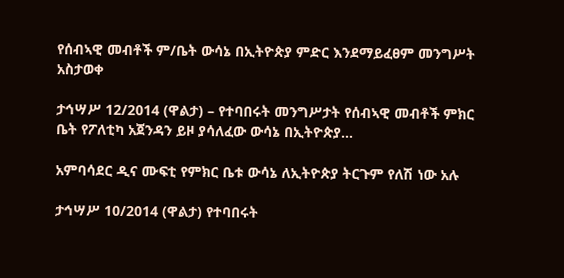የሰብኣዊ መብቶች ም/ቤት ውሳኔ በኢትዮጵያ ምድር እንደማይፈፀም መንግሥት አስታወቀ

ታኅሣሥ 12/2014 (ዋልታ) – የተባበሩት መንግሥታት የሰብኣዊ መብቶች ምክር ቤት የፖለቲካ አጀንዳን ይዞ ያሳለፈው ውሳኔ በኢትዮጵያ…

አምባሳደር ዲና ሙፍቲ የምክር ቤቱ ውሳኔ ለኢትዮጵያ ትርጉም የለሽ ነው አሉ

ታኅሣሥ 10/2014 (ዋልታ) የተባበሩት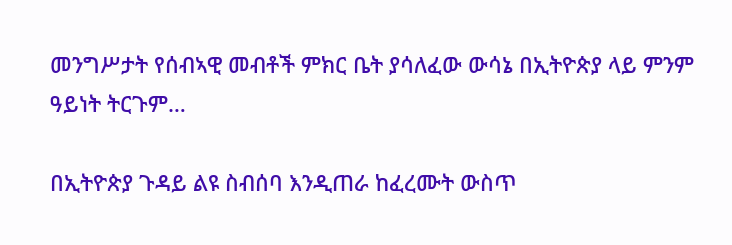መንግሥታት የሰብኣዊ መብቶች ምክር ቤት ያሳለፈው ውሳኔ በኢትዮጵያ ላይ ምንም ዓይነት ትርጉም…

በኢትዮጵያ ጉዳይ ልዩ ስብሰባ እንዲጠራ ከፈረሙት ውስጥ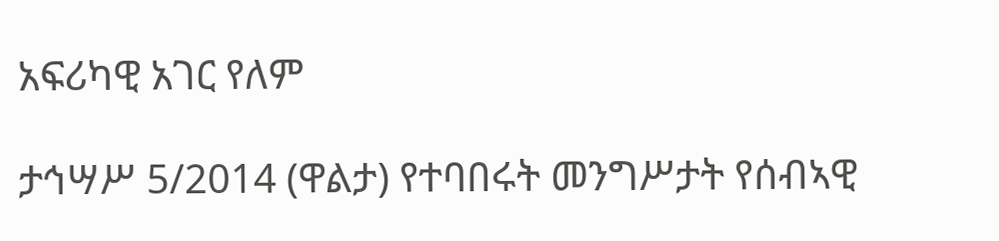አፍሪካዊ አገር የለም

ታኅሣሥ 5/2014 (ዋልታ) የተባበሩት መንግሥታት የሰብኣዊ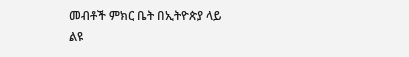መብቶች ምክር ቤት በኢትዮጵያ ላይ ልዩ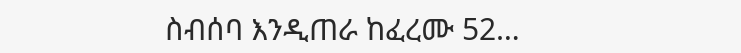ስብሰባ እንዲጠራ ከፈረሙ 52…